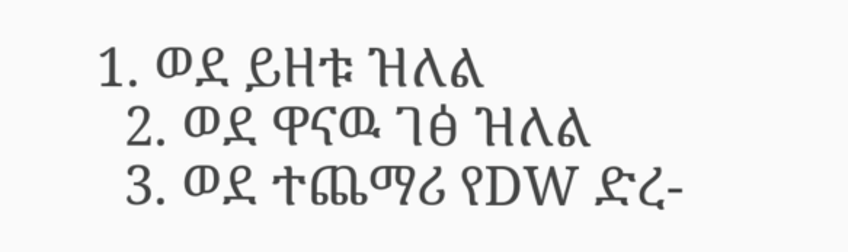1. ወደ ይዘቱ ዝለል
  2. ወደ ዋናዉ ገፅ ዝለል
  3. ወደ ተጨማሪ የDW ድረ-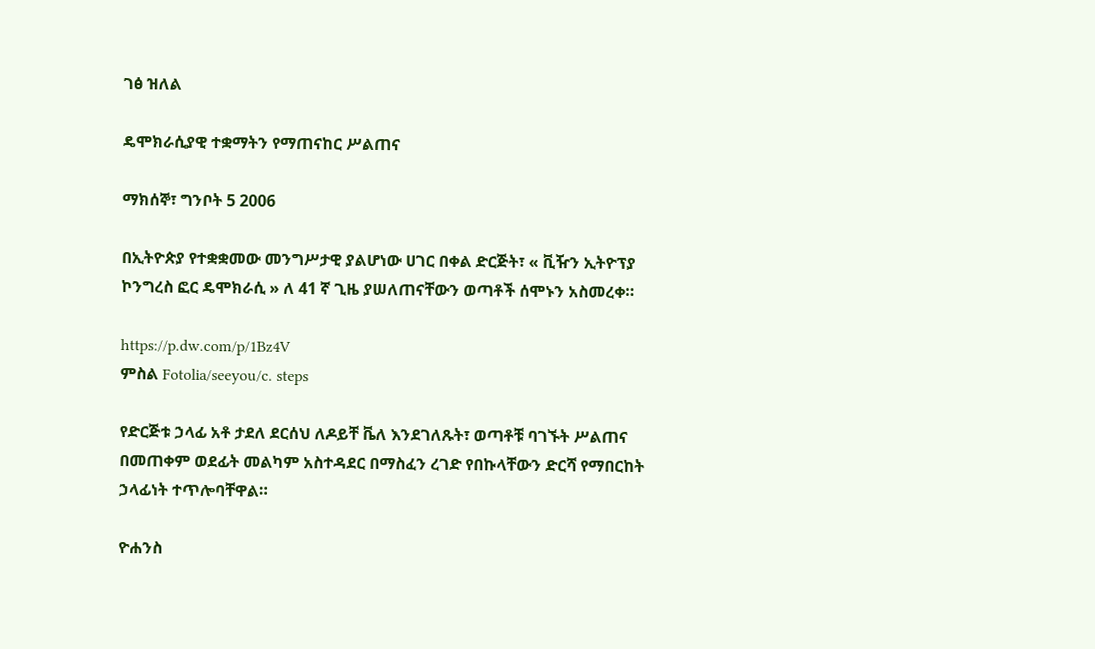ገፅ ዝለል

ዴሞክራሲያዊ ተቋማትን የማጠናከር ሥልጠና

ማክሰኞ፣ ግንቦት 5 2006

በኢትዮጵያ የተቋቋመው መንግሥታዊ ያልሆነው ሀገር በቀል ድርጅት፣ « ቪዥን ኢትዮፕያ ኮንግረስ ፎር ዴሞክራሲ » ለ 41 ኛ ጊዜ ያሠለጠናቸውን ወጣቶች ሰሞኑን አስመረቀ።

https://p.dw.com/p/1Bz4V
ምስል Fotolia/seeyou/c. steps

የድርጅቱ ኃላፊ አቶ ታደለ ደርሰህ ለዶይቸ ቬለ እንደገለጹት፣ ወጣቶቹ ባገኙት ሥልጠና በመጠቀም ወደፊት መልካም አስተዳደር በማስፈን ረገድ የበኩላቸውን ድርሻ የማበርከት ኃላፊነት ተጥሎባቸዋል።

ዮሐንስ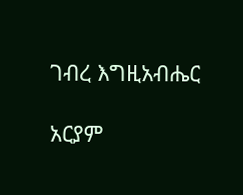ገብረ እግዚአብሔር

አርያም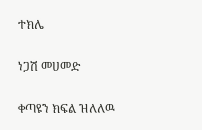ተክሌ

ነጋሽ መሀመድ

ቀጣዩን ክፍል ዝለለዉ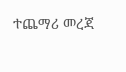ተጨማሪ መረጃ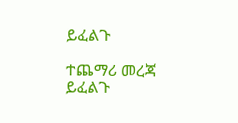ይፈልጉ

ተጨማሪ መረጃ ይፈልጉ